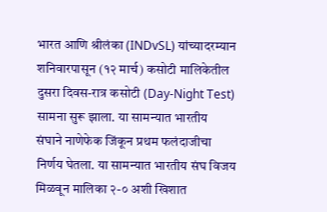भारत आणि श्रीलंका (INDvSL) यांच्यादरम्यान शनिवारपासून (१२ मार्च) कसोटी मालिकेतील दुसरा दिवस-रात्र कसोटी (Day-Night Test) सामना सुरू झाला. या सामन्यात भारतीय संघाने नाणेफेक जिंकून प्रथम फलंदाजीचा निर्णय घेतला. या सामन्यात भारतीय संघ विजय मिळवून मालिका २-० अशी खिशात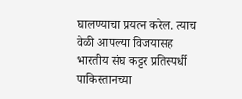घालण्याचा प्रयत्न करेल. त्याच वेळी आपल्या विजयासह भारतीय संघ कट्टर प्रतिस्पर्धी पाकिस्तानच्या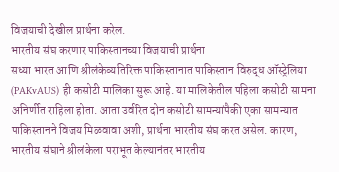विजयाची देखील प्रार्थना करेल.
भारतीय संघ करणार पाकिस्तानच्या विजयाची प्रार्थना
सध्या भारत आणि श्रीलंकेव्यतिरिक्त पाकिस्तानात पाकिस्तान विरुद्ध ऑस्ट्रेलिया (PAKvAUS) ही कसोटी मालिका सुरू आहे. या मालिकेतील पहिला कसोटी सामना अनिर्णीत राहिला होता. आता उर्वरित दोन कसोटी सामन्यांपैकी एका सामन्यात पाकिस्तानने विजय मिळवावा अशी, प्रार्थना भारतीय संघ करत असेल. कारण, भारतीय संघाने श्रीलंकेला पराभूत केल्यानंतर भारतीय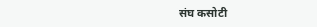संघ कसोटी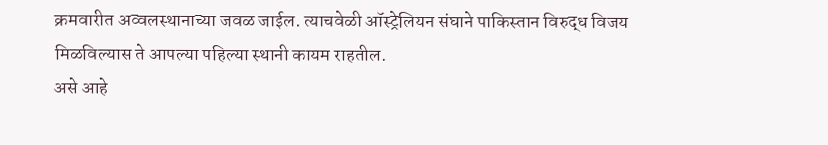क्रमवारीत अव्वलस्थानाच्या जवळ जाईल. त्याचवेळी ऑस्ट्रेलियन संघाने पाकिस्तान विरुद्ध विजय मिळविल्यास ते आपल्या पहिल्या स्थानी कायम राहतील.
असे आहे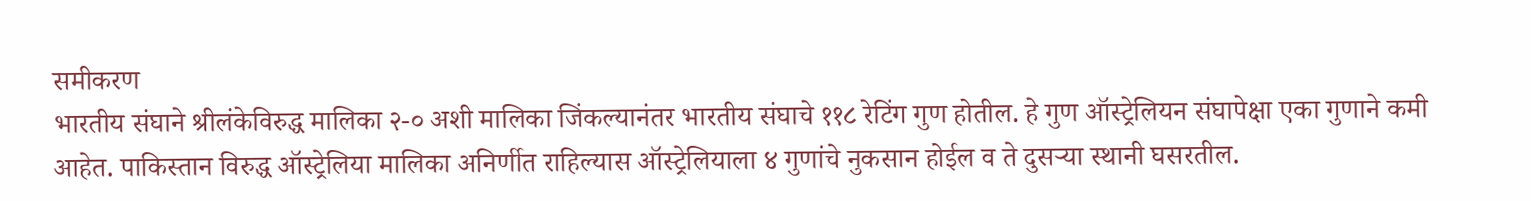समीकरण
भारतीय संघाने श्रीलंकेविरुद्ध मालिका २-० अशी मालिका जिंकल्यानंतर भारतीय संघाचे ११८ रेटिंग गुण होतील. हे गुण ऑस्ट्रेलियन संघापेक्षा एका गुणाने कमी आहेत. पाकिस्तान विरुद्ध ऑस्ट्रेलिया मालिका अनिर्णीत राहिल्यास ऑस्ट्रेलियाला ४ गुणांचे नुकसान होईल व ते दुसऱ्या स्थानी घसरतील.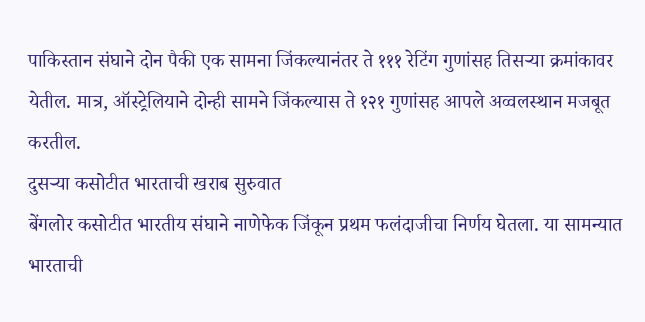पाकिस्तान संघाने दोन पैकी एक सामना जिंकल्यानंतर ते १११ रेटिंग गुणांसह तिसऱ्या क्रमांकावर येतील. मात्र, ऑस्ट्रेलियाने दोन्ही सामने जिंकल्यास ते १२१ गुणांसह आपले अव्वलस्थान मजबूत करतील.
दुसऱ्या कसोटीत भारताची खराब सुरुवात
बेंगलोर कसोटीत भारतीय संघाने नाणेफेक जिंकून प्रथम फलंदाजीचा निर्णय घेतला. या सामन्यात भारताची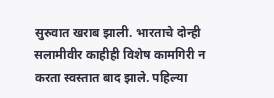सुरुवात खराब झाली. भारताचे दोन्ही सलामीवीर काहीही विशेष कामगिरी न करता स्वस्तात बाद झाले. पहिल्या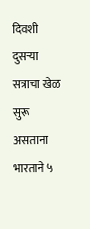दिवशी दुसऱ्या सत्राचा खेळ सुरू असताना भारताने ५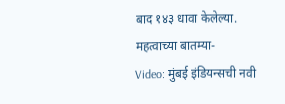बाद १४३ धावा केलेल्या.
महत्वाच्या बातम्या-
Video: मुंबई इंडियन्सची नवी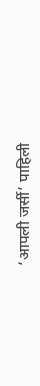‘आपली जर्सी’ पाहिली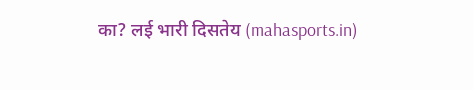का? लई भारी दिसतेय (mahasports.in)